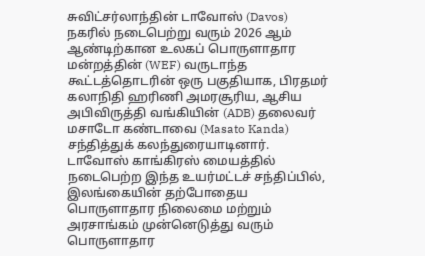சுவிட்சர்லாந்தின் டாவோஸ் (Davos) நகரில் நடைபெற்று வரும் 2026 ஆம் ஆண்டிற்கான உலகப் பொருளாதார மன்றத்தின் (WEF) வருடாந்த கூட்டத்தொடரின் ஒரு பகுதியாக, பிரதமர் கலாநிதி ஹரிணி அமரசூரிய, ஆசிய அபிவிருத்தி வங்கியின் (ADB) தலைவர் மசாடோ கண்டாவை (Masato Kanda) சந்தித்துக் கலந்துரையாடினார்.
டாவோஸ் காங்கிரஸ் மையத்தில் நடைபெற்ற இந்த உயர்மட்டச் சந்திப்பில், இலங்கையின் தற்போதைய பொருளாதார நிலைமை மற்றும் அரசாங்கம் முன்னெடுத்து வரும் பொருளாதார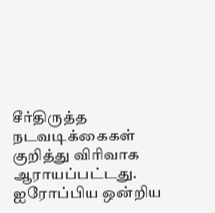சீர்திருத்த நடவடிக்கைகள் குறித்து விரிவாக ஆராயப்பட்டது.
ஐரோப்பிய ஒன்றிய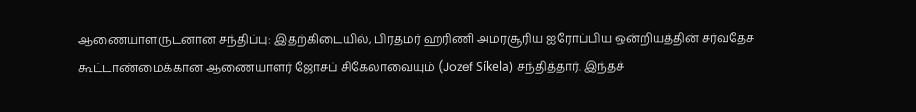ஆணையாளருடனான சந்திப்பு: இதற்கிடையில், பிரதமர் ஹரிணி அமரசூரிய ஐரோப்பிய ஒன்றியத்தின் சர்வதேச கூட்டாண்மைக்கான ஆணையாளர் ஜோசப் சிகேலாவையும் (Jozef Síkela) சந்தித்தார். இந்தச்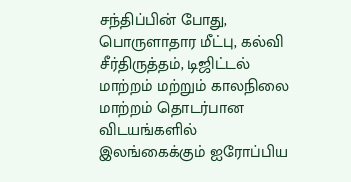சந்திப்பின் போது, பொருளாதார மீட்பு, கல்வி சீர்திருத்தம், டிஜிட்டல் மாற்றம் மற்றும் காலநிலை மாற்றம் தொடர்பான விடயங்களில் இலங்கைக்கும் ஐரோப்பிய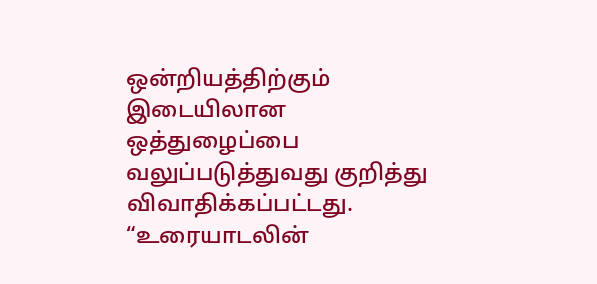ஒன்றியத்திற்கும் இடையிலான ஒத்துழைப்பை வலுப்படுத்துவது குறித்து விவாதிக்கப்பட்டது.
“உரையாடலின்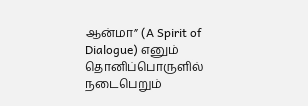ஆன்மா” (A Spirit of Dialogue) எனும் தொனிப்பொருளில் நடைபெறும்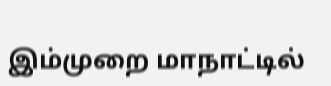இம்முறை மாநாட்டில்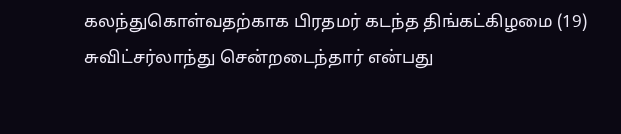கலந்துகொள்வதற்காக பிரதமர் கடந்த திங்கட்கிழமை (19) சுவிட்சர்லாந்து சென்றடைந்தார் என்பது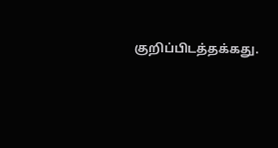குறிப்பிடத்தக்கது.